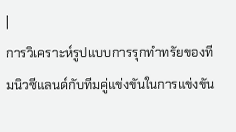|
การวิเคราะห์รูปแบบการรุกทำทรัยของทีมนิวซีแลนด์กับทีมคู่แข่งขันในการแข่งขัน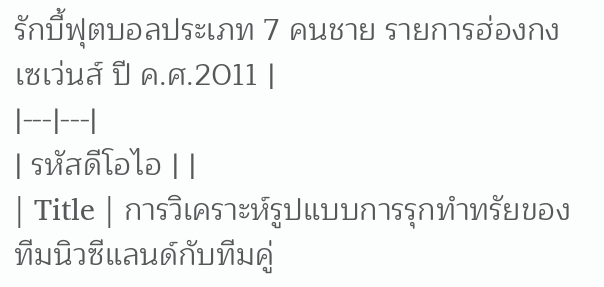รักบี้ฟุตบอลประเภท 7 คนชาย รายการฮ่องกงเซเว่นส์ ปี ค.ศ.2011 |
|---|---|
| รหัสดีโอไอ | |
| Title | การวิเคราะห์รูปแบบการรุกทำทรัยของทีมนิวซีแลนด์กับทีมคู่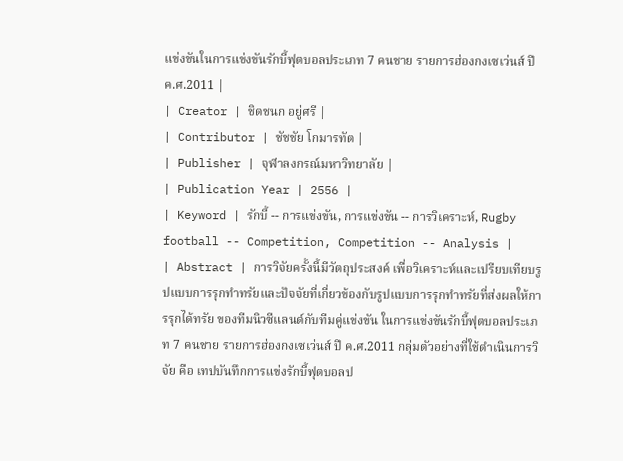แข่งขันในการแข่งขันรักบี้ฟุตบอลประเภท 7 คนชาย รายการฮ่องกงเซเว่นส์ ปี ค.ศ.2011 |
| Creator | ชิดชนก อยู่ศรี |
| Contributor | ชัชชัย โกมารทัต |
| Publisher | จุฬาลงกรณ์มหาวิทยาลัย |
| Publication Year | 2556 |
| Keyword | รักบี้ -- การแข่งขัน, การแข่งขัน -- การวิเคราะห์, Rugby football -- Competition, Competition -- Analysis |
| Abstract | การวิจัยครั้งนี้มีวัตถุประสงค์ เพื่อวิเคราะห์และเปรียบเทียบรูปแบบการรุกทำทรัยและปัจจัยที่เกี่ยวข้องกับรูปแบบการรุกทำทรัยที่ส่งผลให้การรุกได้ทรัย ของทีมนิวซีแลนด์กับทีมคู่แข่งขัน ในการแข่งขันรักบี้ฟุตบอลประเภท 7 คนชาย รายการฮ่องกงเซเว่นส์ ปี ค.ศ.2011 กลุ่มตัวอย่างที่ใช้ดำเนินการวิจัย คือ เทปบันทึกการแข่งรักบี้ฟุตบอลป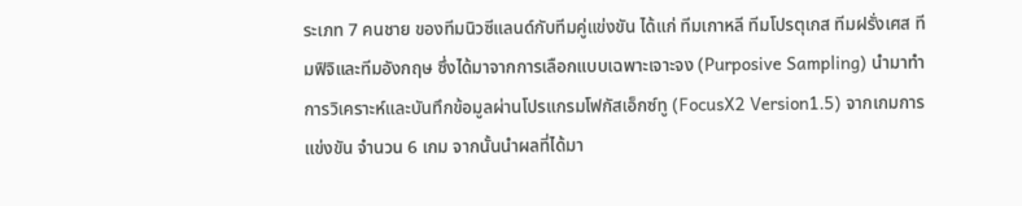ระเภท 7 คนชาย ของทีมนิวซีแลนด์กับทีมคู่แข่งขัน ได้แก่ ทีมเกาหลี ทีมโปรตุเกส ทีมฝรั่งเศส ทีมฟิจิและทีมอังกฤษ ซึ่งได้มาจากการเลือกแบบเฉพาะเจาะจง (Purposive Sampling) นำมาทำการวิเคราะห์และบันทึกข้อมูลผ่านโปรแกรมโฟกัสเอ็กซ์ทู (FocusX2 Version1.5) จากเกมการแข่งขัน จำนวน 6 เกม จากนั้นนำผลที่ได้มา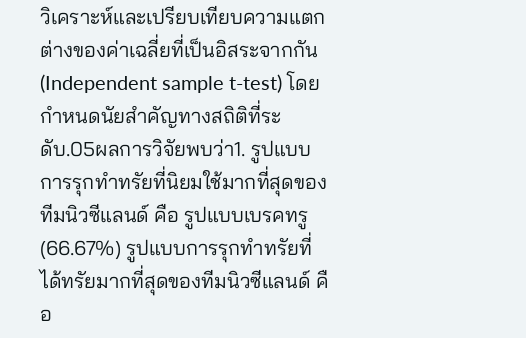วิเคราะห์และเปรียบเทียบความแตกต่างของค่าเฉลี่ยที่เป็นอิสระจากกัน (Independent sample t-test) โดยกำหนดนัยสำคัญทางสถิติที่ระดับ.05ผลการวิจัยพบว่า1. รูปแบบการรุกทำทรัยที่นิยมใช้มากที่สุดของทีมนิวซีแลนด์ คือ รูปแบบเบรคทรู (66.67%) รูปแบบการรุกทำทรัยที่ได้ทรัยมากที่สุดของทีมนิวซีแลนด์ คือ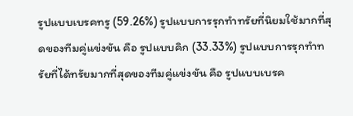รูปแบบเบรคทรู (59.26%) รูปแบบการรุกทำทรัยที่นิยมใช้มากที่สุดของทีมคู่แข่งขัน คือ รูปแบบคิก (33.33%) รูปแบบการรุกทำทรัยที่ได้ทรัยมากที่สุดของทีมคู่แข่งขัน คือ รูปแบบเบรค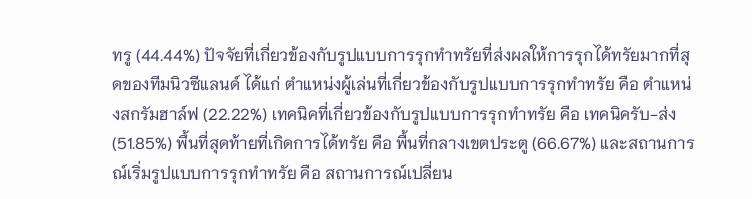ทรู (44.44%) ปัจจัยที่เกี่ยวข้องกับรูปแบบการรุกทำทรัยที่ส่งผลให้การรุกได้ทรัยมากที่สุดของทีมนิวซีแลนด์ ได้แก่ ตำแหน่งผู้เล่นที่เกี่ยวข้องกับรูปแบบการรุกทำทรัย คือ ตำแหน่งสกรัมฮาล์ฟ (22.22%) เทคนิคที่เกี่ยวข้องกับรูปแบบการรุกทำทรัย คือ เทคนิครับ-ส่ง (51.85%) พื้นที่สุดท้ายที่เกิดการได้ทรัย คือ พื้นที่กลางเขตประตู (66.67%) และสถานการณ์เริ่มรูปแบบการรุกทำทรัย คือ สถานการณ์เปลี่ยน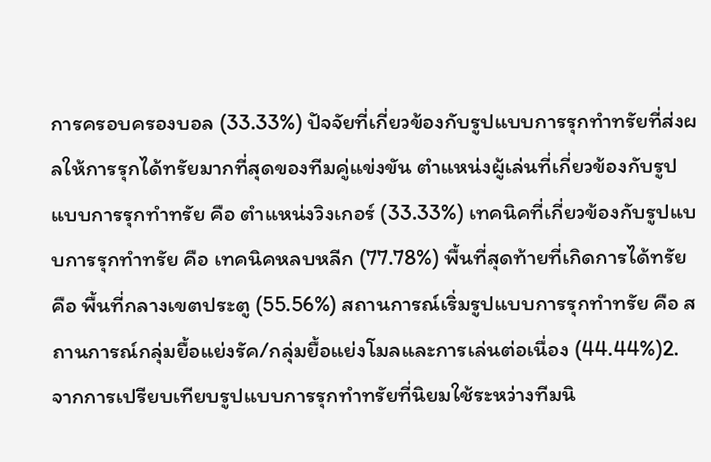การครอบครองบอล (33.33%) ปัจจัยที่เกี่ยวข้องกับรูปแบบการรุกทำทรัยที่ส่งผลให้การรุกได้ทรัยมากที่สุดของทีมคู่แข่งขัน ตำแหน่งผู้เล่นที่เกี่ยวข้องกับรูปแบบการรุกทำทรัย คือ ตำแหน่งวิงเกอร์ (33.33%) เทคนิคที่เกี่ยวข้องกับรูปแบบการรุกทำทรัย คือ เทคนิคหลบหลีก (77.78%) พื้นที่สุดท้ายที่เกิดการได้ทรัย คือ พื้นที่กลางเขตประตู (55.56%) สถานการณ์เริ่มรูปแบบการรุกทำทรัย คือ สถานการณ์กลุ่มยื้อแย่งรัค/กลุ่มยื้อแย่งโมลและการเล่นต่อเนื่อง (44.44%)2. จากการเปรียบเทียบรูปแบบการรุกทำทรัยที่นิยมใช้ระหว่างทีมนิ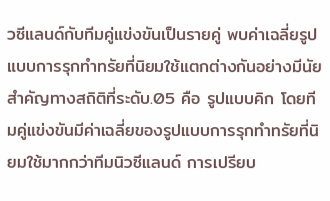วซีแลนด์กับทีมคู่แข่งขันเป็นรายคู่ พบค่าเฉลี่ยรูปแบบการรุกทำทรัยที่นิยมใช้แตกต่างกันอย่างมีนัยสำคัญทางสถิติที่ระดับ.05 คือ รูปแบบคิก โดยทีมคู่แข่งขันมีค่าเฉลี่ยของรูปแบบการรุกทำทรัยที่นิยมใช้มากกว่าทีมนิวซีแลนด์ การเปรียบ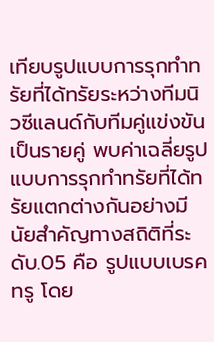เทียบรูปแบบการรุกทำทรัยที่ได้ทรัยระหว่างทีมนิวซีแลนด์กับทีมคู่แข่งขันเป็นรายคู่ พบค่าเฉลี่ยรูปแบบการรุกทำทรัยที่ได้ทรัยแตกต่างกันอย่างมีนัยสำคัญทางสถิติที่ระดับ.05 คือ รูปแบบเบรคทรู โดย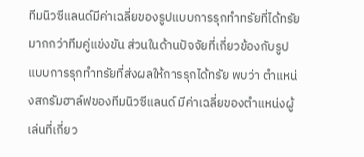ทีมนิวซีแลนด์มีค่าเฉลี่ยของรูปแบบการรุกทำทรัยที่ได้ทรัยมากกว่าทีมคู่แข่งขัน ส่วนในด้านปัจจัยที่เกี่ยวข้องกับรูปแบบการรุกทำทรัยที่ส่งผลให้การรุกได้ทรัย พบว่า ตำแหน่งสกรัมฮาล์ฟของทีมนิวซีแลนด์ มีค่าเฉลี่ยของตำแหน่งผู้เล่นที่เกี่ยว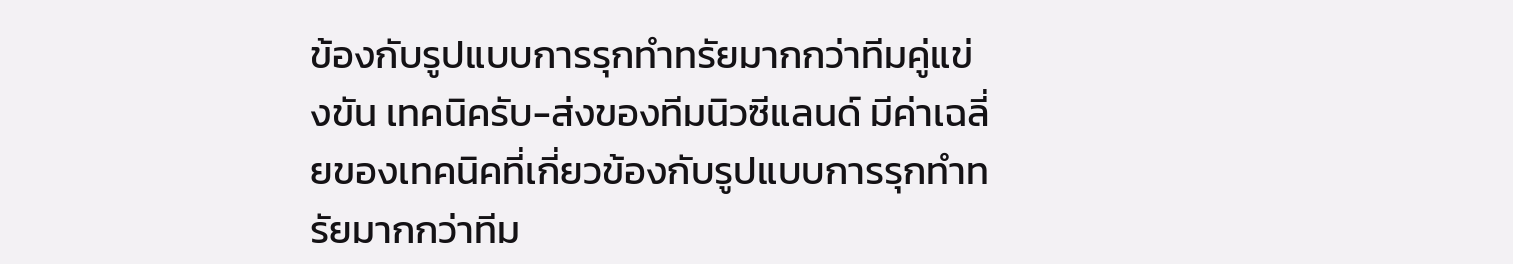ข้องกับรูปแบบการรุกทำทรัยมากกว่าทีมคู่แข่งขัน เทคนิครับ-ส่งของทีมนิวซีแลนด์ มีค่าเฉลี่ยของเทคนิคที่เกี่ยวข้องกับรูปแบบการรุกทำทรัยมากกว่าทีม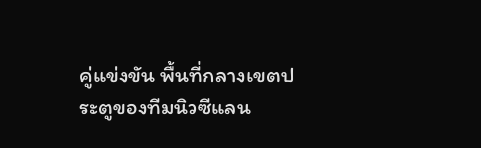คู่แข่งขัน พื้นที่กลางเขตประตูของทีมนิวซีแลน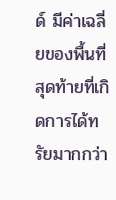ด์ มีค่าเฉลี่ยของพื้นที่สุดท้ายที่เกิดการได้ทรัยมากกว่า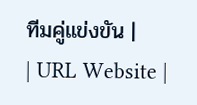ทีมคู่แข่งขัน |
| URL Website |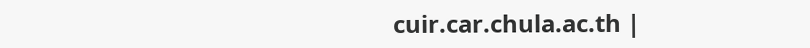cuir.car.chula.ac.th |